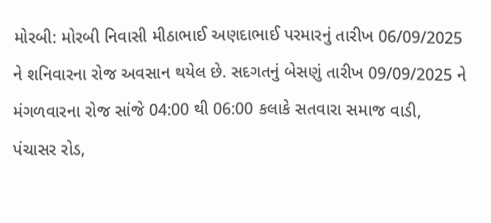મોરબી: મોરબી નિવાસી મીઠાભાઈ અણદાભાઈ પરમારનું તારીખ 06/09/2025 ને શનિવારના રોજ અવસાન થયેલ છે. સદગતનું બેસણું તારીખ 09/09/2025 ને મંગળવારના રોજ સાંજે 04:00 થી 06:00 કલાકે સતવારા સમાજ વાડી, પંચાસર રોડ,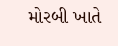મોરબી ખાતે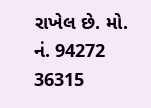રાખેલ છે. મો. નં. 94272 36315